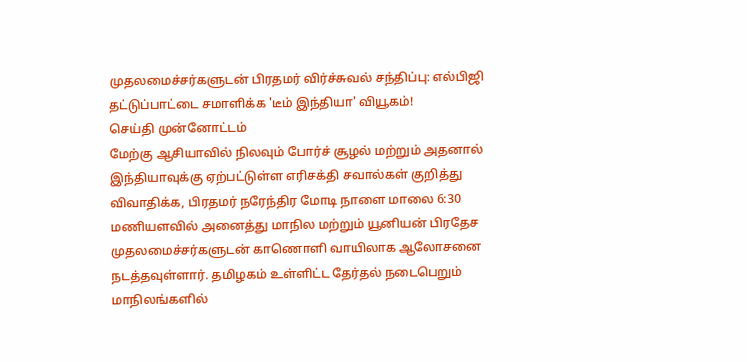முதலமைச்சர்களுடன் பிரதமர் விர்ச்சுவல் சந்திப்பு: எல்பிஜி தட்டுப்பாட்டை சமாளிக்க 'டீம் இந்தியா' வியூகம்!
செய்தி முன்னோட்டம்
மேற்கு ஆசியாவில் நிலவும் போர்ச் சூழல் மற்றும் அதனால் இந்தியாவுக்கு ஏற்பட்டுள்ள எரிசக்தி சவால்கள் குறித்து விவாதிக்க, பிரதமர் நரேந்திர மோடி நாளை மாலை 6:30 மணியளவில் அனைத்து மாநில மற்றும் யூனியன் பிரதேச முதலமைச்சர்களுடன் காணொளி வாயிலாக ஆலோசனை நடத்தவுள்ளார். தமிழகம் உள்ளிட்ட தேர்தல் நடைபெறும் மாநிலங்களில்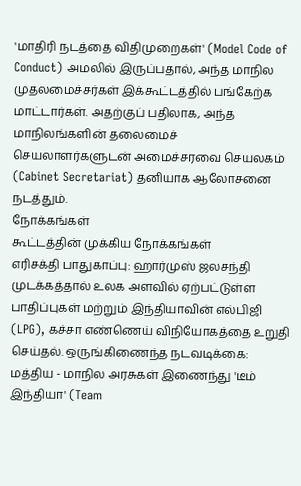'மாதிரி நடத்தை விதிமுறைகள்' (Model Code of Conduct) அமலில் இருப்பதால், அந்த மாநில முதலமைச்சர்கள் இக்கூட்டத்தில் பங்கேற்க மாட்டார்கள். அதற்குப் பதிலாக, அந்த மாநிலங்களின் தலைமைச் செயலாளர்களுடன் அமைச்சரவை செயலகம் (Cabinet Secretariat) தனியாக ஆலோசனை நடத்தும்.
நோக்கங்கள்
கூட்டத்தின் முக்கிய நோக்கங்கள்
எரிசக்தி பாதுகாப்பு: ஹார்முஸ் ஜலசந்தி முடக்கத்தால் உலக அளவில் ஏற்பட்டுள்ள பாதிப்புகள் மற்றும் இந்தியாவின் எல்பிஜி (LPG), கச்சா எண்ணெய் விநியோகத்தை உறுதி செய்தல். ஒருங்கிணைந்த நடவடிக்கை: மத்திய - மாநில அரசுகள் இணைந்து 'டீம் இந்தியா' (Team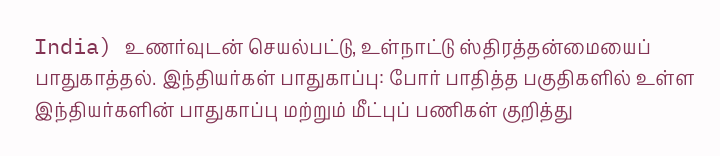India) உணர்வுடன் செயல்பட்டு, உள்நாட்டு ஸ்திரத்தன்மையைப் பாதுகாத்தல். இந்தியர்கள் பாதுகாப்பு: போர் பாதித்த பகுதிகளில் உள்ள இந்தியர்களின் பாதுகாப்பு மற்றும் மீட்புப் பணிகள் குறித்து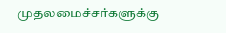முதலமைச்சர்களுக்கு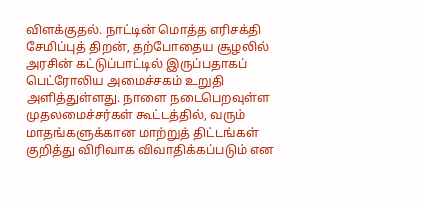விளக்குதல். நாட்டின் மொத்த எரிசக்தி சேமிப்புத் திறன், தற்போதைய சூழலில் அரசின் கட்டுப்பாட்டில் இருப்பதாகப் பெட்ரோலிய அமைச்சகம் உறுதி அளித்துள்ளது. நாளை நடைபெறவுள்ள முதலமைச்சர்கள் கூட்டத்தில், வரும் மாதங்களுக்கான மாற்றுத் திட்டங்கள் குறித்து விரிவாக விவாதிக்கப்படும் என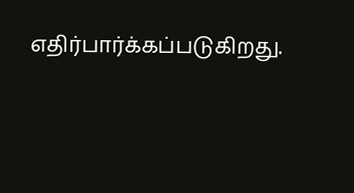எதிர்பார்க்கப்படுகிறது.